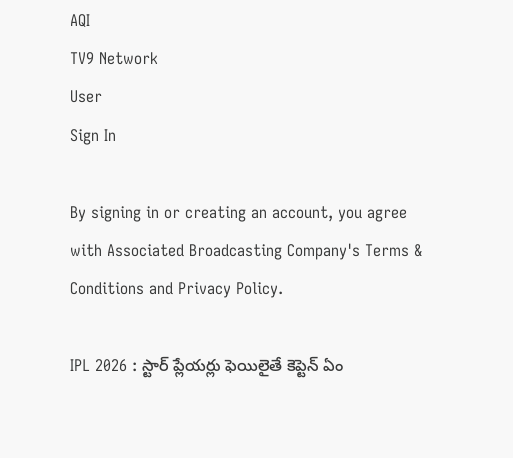AQI
TV9 Network
User
Sign In

By signing in or creating an account, you agree with Associated Broadcasting Company's Terms & Conditions and Privacy Policy.

IPL 2026 : స్టార్ ప్లేయర్లు ఫెయిలైతే కెప్టెన్ ఏం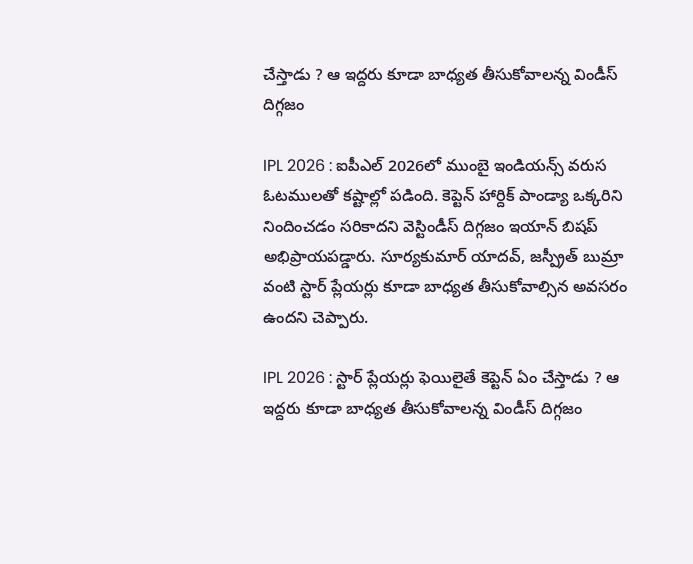చేస్తాడు ? ఆ ఇద్దరు కూడా బాధ్యత తీసుకోవాలన్న విండీస్ దిగ్గజం

IPL 2026 : ఐపీఎల్ 2026లో ముంబై ఇండియన్స్ వరుస ఓటములతో కష్టాల్లో పడింది. కెప్టెన్ హార్దిక్ పాండ్యా ఒక్కరిని నిందించడం సరికాదని వెస్టిండీస్ దిగ్గజం ఇయాన్ బిషప్ అభిప్రాయపడ్డారు. సూర్యకుమార్ యాదవ్, జస్ప్రీత్ బుమ్రా వంటి స్టార్ ప్లేయర్లు కూడా బాధ్యత తీసుకోవాల్సిన అవసరం ఉందని చెప్పారు.

IPL 2026 : స్టార్ ప్లేయర్లు ఫెయిలైతే కెప్టెన్ ఏం చేస్తాడు ? ఆ ఇద్దరు కూడా బాధ్యత తీసుకోవాలన్న విండీస్ దిగ్గజం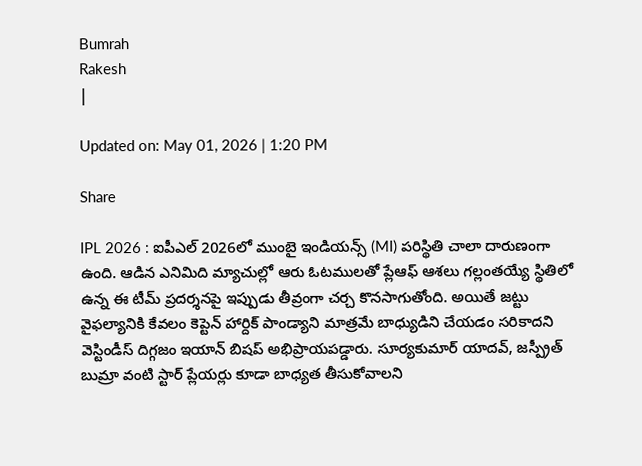Bumrah
Rakesh
|

Updated on: May 01, 2026 | 1:20 PM

Share

IPL 2026 : ఐపీఎల్ 2026లో ముంబై ఇండియన్స్ (MI) పరిస్థితి చాలా దారుణంగా ఉంది. ఆడిన ఎనిమిది మ్యాచుల్లో ఆరు ఓటములతో ప్లేఆఫ్ ఆశలు గల్లంతయ్యే స్థితిలో ఉన్న ఈ టీమ్ ప్రదర్శనపై ఇప్పుడు తీవ్రంగా చర్చ కొనసాగుతోంది. అయితే జట్టు వైఫల్యానికి కేవలం కెప్టెన్ హార్దిక్ పాండ్యాని మాత్రమే బాధ్యుడిని చేయడం సరికాదని వెస్టిండీస్ దిగ్గజం ఇయాన్ బిషప్ అభిప్రాయపడ్డారు. సూర్యకుమార్ యాదవ్, జస్ప్రీత్ బుమ్రా వంటి స్టార్ ప్లేయర్లు కూడా బాధ్యత తీసుకోవాలని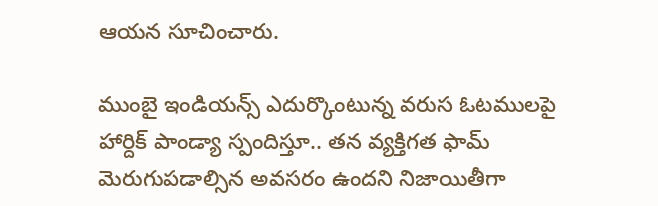ఆయన సూచించారు.

ముంబై ఇండియన్స్ ఎదుర్కొంటున్న వరుస ఓటములపై హార్దిక్ పాండ్యా స్పందిస్తూ.. తన వ్యక్తిగత ఫామ్ మెరుగుపడాల్సిన అవసరం ఉందని నిజాయితీగా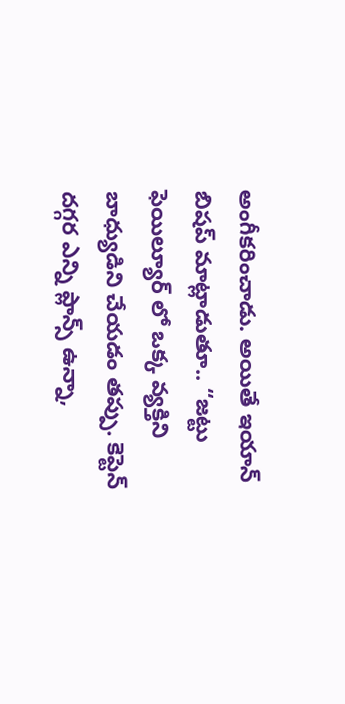అంగీకరించాడు. అయితే ఇయాన్ బిషప్ మాట్లాడుతూ.. “జట్టు ఫెయిల్యూర్ లో ఒక్క వ్యక్తిని బాధ్యుడిని చేయడం తప్పు. కెప్టెన్ దగ్గర ఎన్ని ప్లాన్స్ ఉన్నా,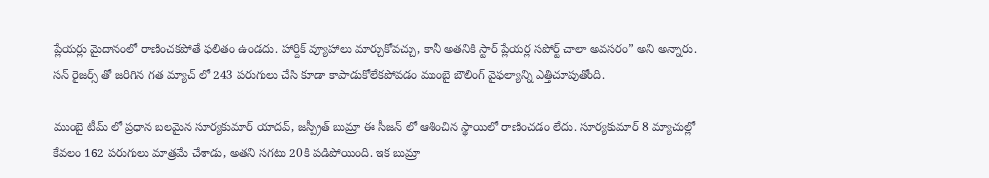ప్లేయర్లు మైదానంలో రాణించకపోతే ఫలితం ఉండదు. హార్దిక్ వ్యూహాలు మార్చుకోవచ్చు, కానీ అతనికి స్టార్ ప్లేయర్ల సపోర్ట్ చాలా అవసరం” అని అన్నారు. సన్ రైజర్స్ తో జరిగిన గత మ్యాచ్ లో 243 పరుగులు చేసి కూడా కాపాడుకోలేకపోవడం ముంబై బౌలింగ్ వైఫల్యాన్ని ఎత్తిచూపుతోంది.

ముంబై టీమ్ లో ప్రధాన బలమైన సూర్యకుమార్ యాదవ్, జస్ప్రీత్ బుమ్రా ఈ సీజన్ లో ఆశించిన స్థాయిలో రాణించడం లేదు. సూర్యకుమార్ 8 మ్యాచుల్లో కేవలం 162 పరుగులు మాత్రమే చేశాడు, అతని సగటు 20కి పడిపోయింది. ఇక బుమ్రా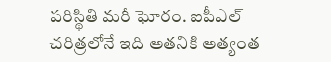పరిస్థితి మరీ ఘోరం. ఐపీఎల్ చరిత్రలోనే ఇది అతనికి అత్యంత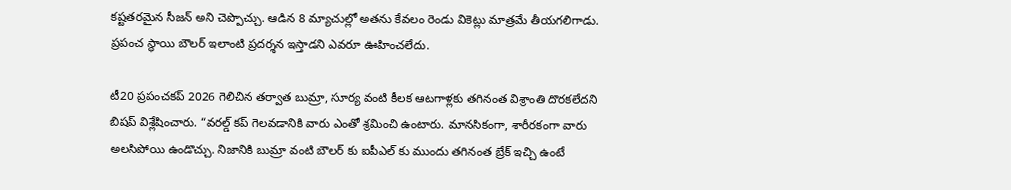కష్టతరమైన సీజన్ అని చెప్పొచ్చు. ఆడిన 8 మ్యాచుల్లో అతను కేవలం రెండు వికెట్లు మాత్రమే తీయగలిగాడు. ప్రపంచ స్థాయి బౌలర్ ఇలాంటి ప్రదర్శన ఇస్తాడని ఎవరూ ఊహించలేదు.

టీ20 ప్రపంచకప్ 2026 గెలిచిన తర్వాత బుమ్రా, సూర్య వంటి కీలక ఆటగాళ్లకు తగినంత విశ్రాంతి దొరకలేదని బిషప్ విశ్లేషించారు. “వరల్డ్ కప్ గెలవడానికి వారు ఎంతో శ్రమించి ఉంటారు. మానసికంగా, శారీరకంగా వారు అలసిపోయి ఉండొచ్చు. నిజానికి బుమ్రా వంటి బౌలర్ కు ఐపీఎల్ కు ముందు తగినంత బ్రేక్ ఇచ్చి ఉంటే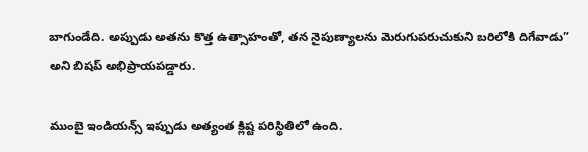బాగుండేది. అప్పుడు అతను కొత్త ఉత్సాహంతో, తన నైపుణ్యాలను మెరుగుపరుచుకుని బరిలోకి దిగేవాడు” అని బిషప్ అభిప్రాయపడ్డారు.

ముంబై ఇండియన్స్ ఇప్పుడు అత్యంత క్లిష్ట పరిస్థితిలో ఉంది.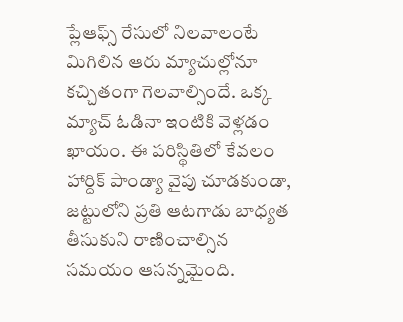ప్లేఆఫ్స్ రేసులో నిలవాలంటే మిగిలిన ఆరు మ్యాచుల్లోనూ కచ్చితంగా గెలవాల్సిందే. ఒక్క మ్యాచ్ ఓడినా ఇంటికి వెళ్లడం ఖాయం. ఈ పరిస్థితిలో కేవలం హార్దిక్ పాండ్యా వైపు చూడకుండా, జట్టులోని ప్రతి ఆటగాడు బాధ్యత తీసుకుని రాణించాల్సిన సమయం ఆసన్నమైంది.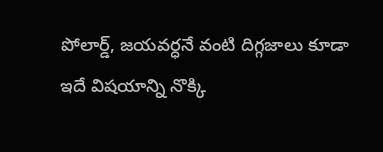పోలార్డ్, జయవర్ధనే వంటి దిగ్గజాలు కూడా ఇదే విషయాన్ని నొక్కి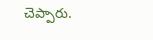చెప్పారు.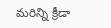మరిన్ని క్రీడా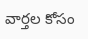వార్తల కోసం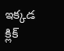ఇక్కడ క్లిక్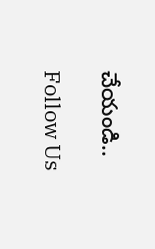చేయండి..

Follow Us